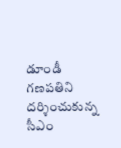డూండీ గణపతిని దర్శించుకున్న సీఎం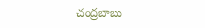చంద్రబాబు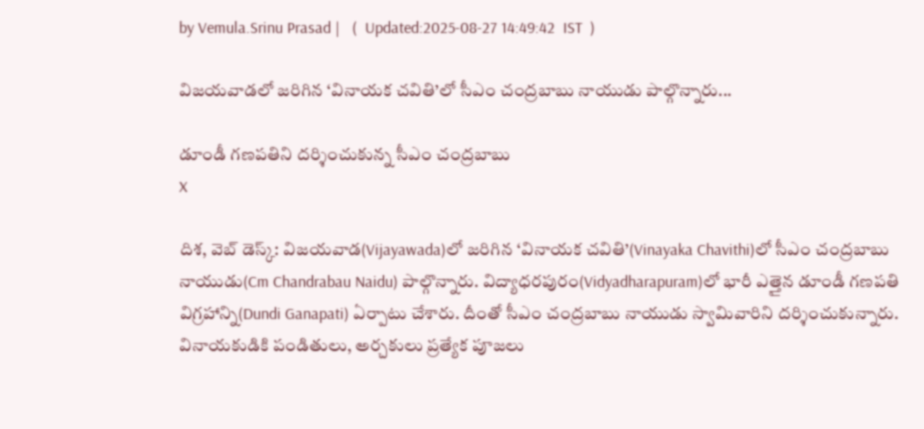by Vemula.Srinu Prasad |   (  Updated:2025-08-27 14:49:42  IST  )

విజయవాడలో జరిగిన ‘వినాయక చవితి’లో సీఎం చంద్రబాబు నాయుడు పాల్గొన్నారు...

డూండీ గణపతిని దర్శించుకున్న సీఎం చంద్రబాబు
X

దిశ, వెబ్ డెస్క్: విజయవాడ(Vijayawada)లో జరిగిన ‘వినాయక చవితి’(Vinayaka Chavithi)లో సీఎం చంద్రబాబు నాయుడు(Cm Chandrabau Naidu) పాల్గొన్నారు. విద్యాధరపురం(Vidyadharapuram)లో భారీ ఎత్తైన డూండీ గణపతి విగ్రహాన్ని(Dundi Ganapati) ఏర్పాటు చేశారు. దీంతో సీఎం చంద్రబాబు నాయుడు స్వామివారిని దర్శించుకున్నారు. వినాయకుడికి పండితులు, అర్చకులు ప్రత్యేక పూజలు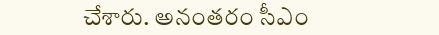చేశారు. అనంతరం సీఎం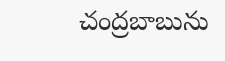చంద్రబాబును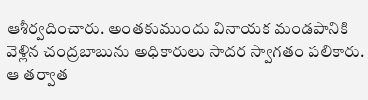ఆశీర్వదించారు. అంతకుముందు వినాయక మండపానికి వెళ్లిన చంద్రబాబును అధికారులు సాదర స్వాగతం పలికారు. ఆ తర్వాత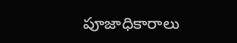పూజాధికారాలు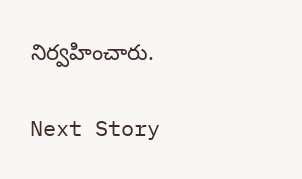నిర్వహించారు.

Next Story